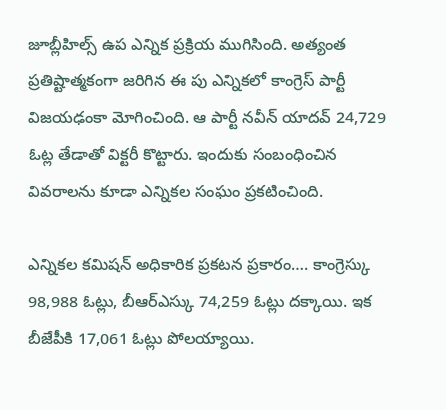జూబ్లీహిల్స్ ఉప ఎన్నిక ప్రక్రియ ముగిసింది. అత్యంత ప్రతిష్టాత్మకంగా జరిగిన ఈ పు ఎన్నికలో కాంగ్రెస్ పార్టీ విజయఢంకా మోగించింది. ఆ పార్టీ నవీన్ యాదవ్ 24,729 ఓట్ల తేడాతో విక్టరీ కొట్టారు. ఇందుకు సంబంధించిన వివరాలను కూడా ఎన్నికల సంఘం ప్రకటించింది.

ఎన్నికల కమిషన్ అధికారిక ప్రకటన ప్రకారం…. కాంగ్రెస్కు 98,988 ఓట్లు, బీఆర్ఎస్కు 74,259 ఓట్లు దక్కాయి. ఇక బీజేపీకి 17,061 ఓట్లు పోలయ్యాయి.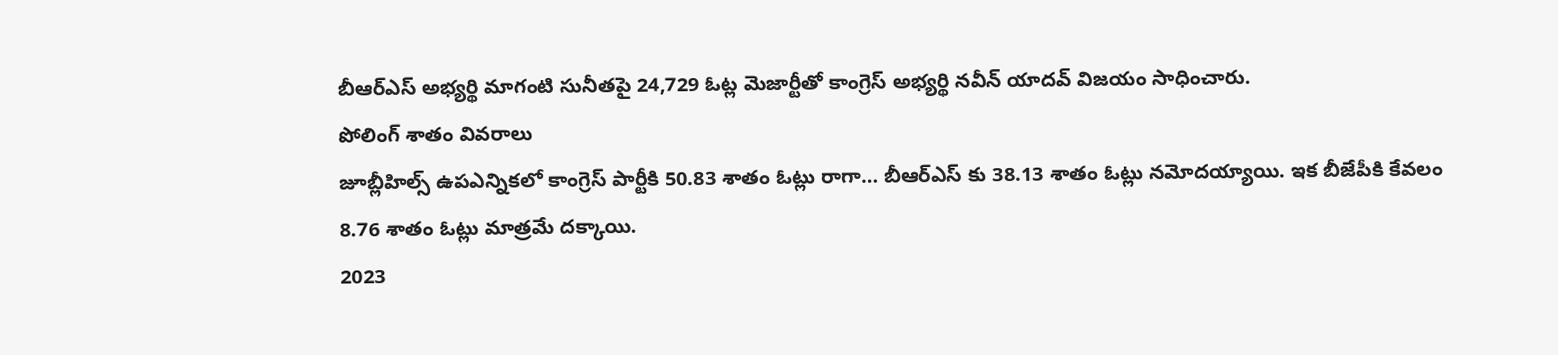బీఆర్ఎస్ అభ్యర్థి మాగంటి సునీతపై 24,729 ఓట్ల మెజార్టీతో కాంగ్రెస్ అభ్యర్థి నవీన్ యాదవ్ విజయం సాధించారు.
పోలింగ్ శాతం వివరాలు
జూబ్లీహిల్స్ ఉపఎన్నికలో కాంగ్రెస్ పార్టీకి 50.83 శాతం ఓట్లు రాగా… బీఆర్ఎస్ కు 38.13 శాతం ఓట్లు నమోదయ్యాయి. ఇక బీజేపీకి కేవలం 8.76 శాతం ఓట్లు మాత్రమే దక్కాయి.
2023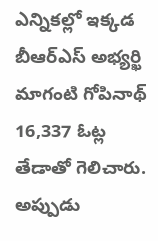ఎన్నికల్లో ఇక్కడ బీఆర్ఎస్ అభ్యర్ఖి మాగంటి గోపినాథ్ 16,337 ఓట్ల తేడాతో గెలిచారు. అప్పుడు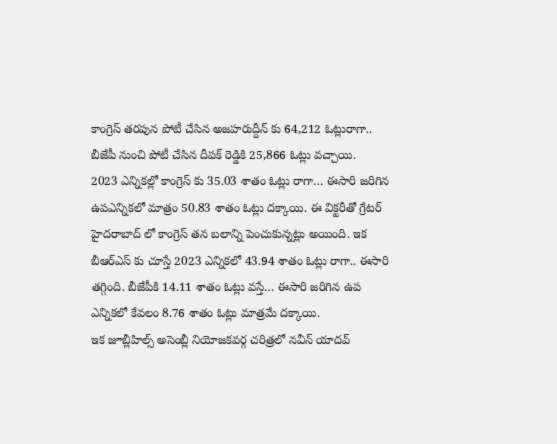కాంగ్రెస్ తరపున పోటీ చేసిన అజహరుద్దీన్ కు 64,212 ఓట్లురాగా.. బీజేపీ నుంచి పోటీ చేసిన దీపక్ రెడ్డికి 25,866 ఓట్లు వచ్చాయి.
2023 ఎన్నికల్లో కాంగ్రెస్ కు 35.03 శాతం ఓట్లు రాగా… ఈసారి జరిగిన ఉపఎన్నికలో మాత్రం 50.83 శాతం ఓట్లు దక్కాయి. ఈ విక్టరీతో గ్రేటర్ హైదరాబాద్ లో కాంగ్రెస్ తన బలాన్ని పెంచుకున్నట్లు అయింది. ఇక బీఆర్ఎస్ కు చూస్తే 2023 ఎన్నికలో 43.94 శాతం ఓట్లు రాగా.. ఈసారి తగ్గింది. బీజేపీకి 14.11 శాతం ఓట్లు వస్తే… ఈసారి జరిగిన ఉప ఎన్నికలో కేవలం 8.76 శాతం ఓట్లు మాత్రమే దక్కాయి.
ఇక జూబ్లీహిల్స్ అసెంబ్లీ నియోజకవర్గ చరిత్రలో నవీన్ యాదవ్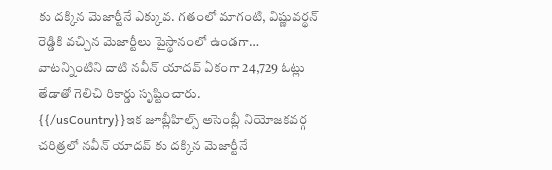కు దక్కిన మెజార్టీనే ఎక్కువ. గతంలో మాగంటి, విష్ణువర్థన్ రెడ్డికి వచ్చిన మెజార్టీలు పైస్థానంలో ఉండగా… వాటన్నింటిని దాటి నవీన్ యాదవ్ ఏకంగా 24,729 ఓట్లు తేడాతో గెలిచి రికార్డు సృష్టించారు.
{{/usCountry}}ఇక జూబ్లీహిల్స్ అసెంబ్లీ నియోజకవర్గ చరిత్రలో నవీన్ యాదవ్ కు దక్కిన మెజార్టీనే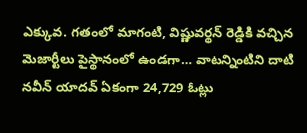ఎక్కువ. గతంలో మాగంటి, విష్ణువర్థన్ రెడ్డికి వచ్చిన మెజార్టీలు పైస్థానంలో ఉండగా… వాటన్నింటిని దాటి నవీన్ యాదవ్ ఏకంగా 24,729 ఓట్లు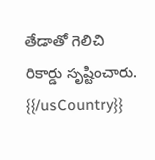తేడాతో గెలిచి రికార్డు సృష్టించారు.
{{/usCountry}}